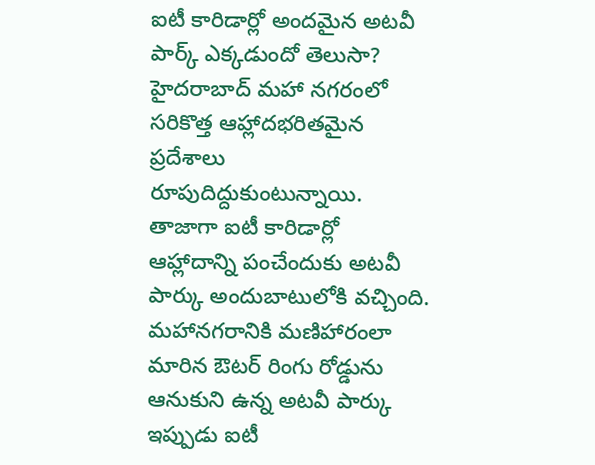ఐటీ కారిడార్లో అందమైన అటవీ పార్క్ ఎక్కడుందో తెలుసా?
హైదరాబాద్ మహా నగరంలో సరికొత్త ఆహ్లాదభరితమైన ప్రదేశాలు రూపుదిద్దుకుంటున్నాయి. తాజాగా ఐటీ కారిడార్లో ఆహ్లాదాన్ని పంచేందుకు అటవీ పార్కు అందుబాటులోకి వచ్చింది. మహానగరానికి మణిహారంలా మారిన ఔటర్ రింగు రోడ్డును ఆనుకుని ఉన్న అటవీ పార్కు ఇప్పుడు ఐటీ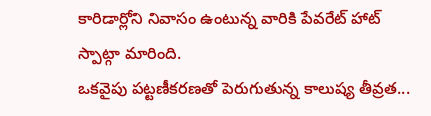కారిడార్లోని నివాసం ఉంటున్న వారికి పేవరేట్ హాట్ స్పాట్గా మారింది.
ఒకవైపు పట్టణీకరణతో పెరుగుతున్న కాలుష్య తీవ్రత...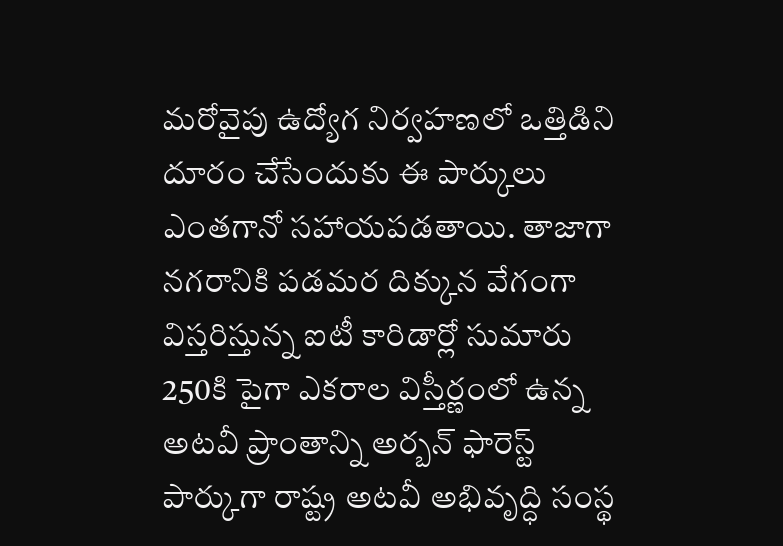మరోవైపు ఉద్యోగ నిర్వహణలో ఒత్తిడిని దూరం చేసేందుకు ఈ పార్కులు ఎంతగానో సహాయపడతాయి. తాజాగా నగరానికి పడమర దిక్కున వేగంగా విస్తరిస్తున్న ఐటీ కారిడార్లో సుమారు 250కి పైగా ఎకరాల విస్తీర్ణంలో ఉన్న అటవీ ప్రాంతాన్ని అర్బన్ ఫారెస్ట్ పార్కుగా రాష్ట్ర అటవీ అభివృద్ధి సంస్థ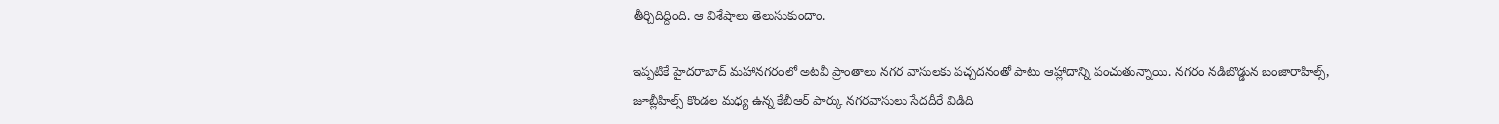తీర్చిదిద్దింది. ఆ విశేషాలు తెలుసుకుందాం.

ఇప్పటికే హైదరాబాద్ మహానగరంలో అటవీ ప్రాంతాలు నగర వాసులకు పచ్చదనంతో పాటు ఆహ్లాదాన్ని పంచుతున్నాయి. నగరం నడిబొడ్డున బంజారాహిల్స్, జూబ్లీహిల్స్ కొండల మధ్య ఉన్న కేబీఆర్ పార్కు నగరవాసులు సేదదీరే విడిది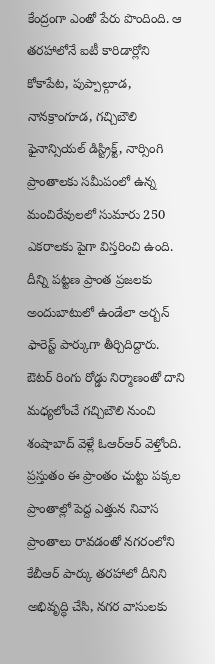కేంద్రంగా ఎంతో పేరు పొందింది. ఆ తరహాలోనే ఐటీ కారిడార్లోని కోకాపేట, పుప్పాల్గూడ, నానక్రాంగూడ, గచ్చిబౌలి ఫైనాన్సియల్ డిస్ట్రిక్ట్, నార్సింగి ప్రాంతాలకు సమీపంలో ఉన్న మంచిరేవులలో సుమారు 250 ఎకరాలకు పైగా విస్తరించి ఉంది.
దీన్ని పట్టణ ప్రాంత ప్రజలకు అందుబాటులో ఉండేలా అర్బన్ ఫారెస్ట్ పార్కుగా తీర్చిదిద్దారు. ఔటర్ రింగు రోడ్డు నిర్మాణంతో దాని మధ్యలోంచే గచ్చిబౌలి నుంచి శంషాబాద్ వెళ్లే ఓఆర్ఆర్ వెళ్తోంది. ప్రస్తుతం ఈ ప్రాంతం చుట్టు పక్కల ప్రాంతాల్లో పెద్ద ఎత్తున నివాస ప్రాంతాలు రావడంతో నగరంలోని కేబీఆర్ పార్కు తరహాలో దీనిని అభివృద్ధి చేసి, నగర వాసులకు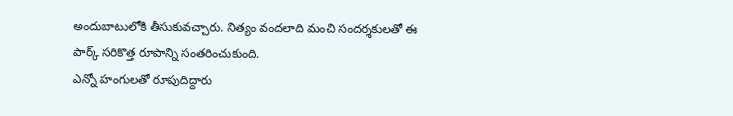అందుబాటులోకి తీసుకువచ్చారు. నిత్యం వందలాది మంచి సందర్శకులతో ఈ పార్క్ సరికొత్త రూపాన్ని సంతరించుకుంది.
ఎన్నో హంగులతో రూపుదిద్దారు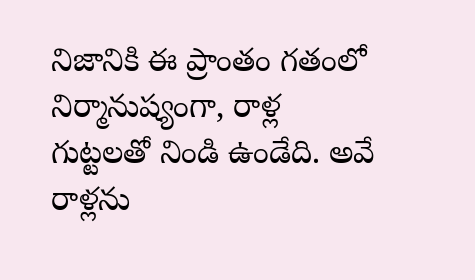నిజానికి ఈ ప్రాంతం గతంలో నిర్మానుష్యంగా, రాళ్ల గుట్టలతో నిండి ఉండేది. అవే రాళ్లను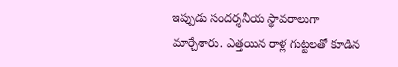ఇప్పుడు సందర్శనీయ స్థావరాలుగా మార్చేశారు. ఎత్తయిన రాళ్ల గుట్టలతో కూడిన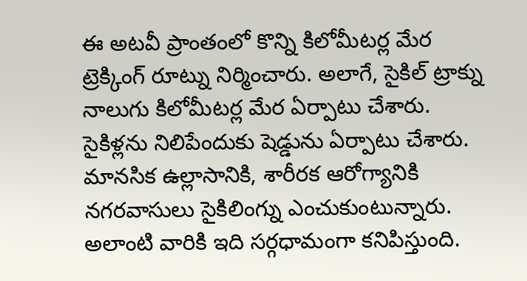ఈ అటవీ ప్రాంతంలో కొన్ని కిలోమీటర్ల మేర ట్రెక్కింగ్ రూట్ను నిర్మించారు. అలాగే, సైకిల్ ట్రాక్ను నాలుగు కిలోమీటర్ల మేర ఏర్పాటు చేశారు. సైకిళ్లను నిలిపేందుకు షెడ్డును ఏర్పాటు చేశారు. మానసిక ఉల్లాసానికి, శారీరక ఆరోగ్యానికి నగరవాసులు సైకిలింగ్ను ఎంచుకుంటున్నారు. అలాంటి వారికి ఇది సర్గధామంగా కనిపిస్తుంది.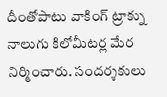దీంతోపాటు వాకింగ్ ట్రాక్ను నాలుగు కిలోమీటర్ల మేర నిర్మించారు. సందర్శకులు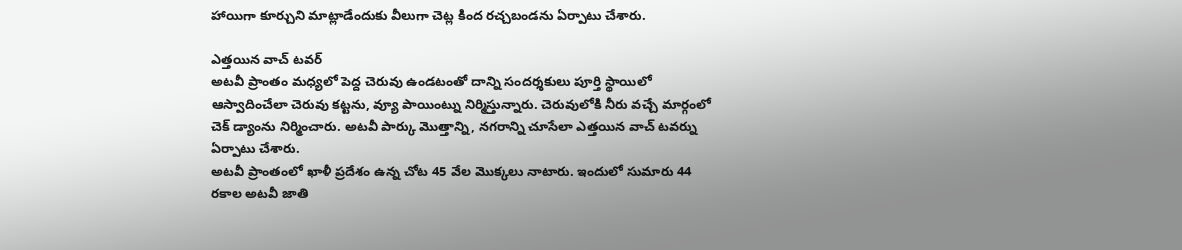హాయిగా కూర్చుని మాట్లాడేందుకు వీలుగా చెట్ల కింద రచ్చబండను ఏర్పాటు చేశారు.

ఎత్తయిన వాచ్ టవర్
అటవీ ప్రాంతం మధ్యలో పెద్ద చెరువు ఉండటంతో దాన్ని సందర్శకులు పూర్తి స్థాయిలో ఆస్వాదించేలా చెరువు కట్టను, వ్యూ పాయింట్ను నిర్మిస్తున్నారు. చెరువులోకి నీరు వచ్చే మార్గంలో చెక్ డ్యాంను నిర్మించారు. అటవీ పార్కు మొత్తాన్ని, నగరాన్ని చూసేలా ఎత్తయిన వాచ్ టవర్ను ఏర్పాటు చేశారు.
అటవీ ప్రాంతంలో ఖాళీ ప్రదేశం ఉన్న చోట 45 వేల మొక్కలు నాటారు. ఇందులో సుమారు 44 రకాల అటవీ జాతి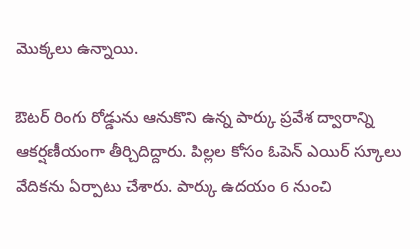మొక్కలు ఉన్నాయి.

ఔటర్ రింగు రోడ్డును ఆనుకొని ఉన్న పార్కు ప్రవేశ ద్వారాన్ని ఆకర్షణీయంగా తీర్చిదిద్దారు. పిల్లల కోసం ఓపెన్ ఎయిర్ స్కూలు వేదికను ఏర్పాటు చేశారు. పార్కు ఉదయం 6 నుంచి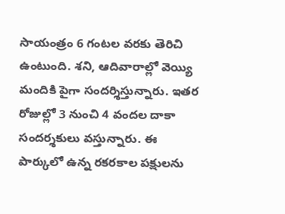సాయంత్రం 6 గంటల వరకు తెరిచి ఉంటుంది. శని, ఆదివారాల్లో వెయ్యి మందికి పైగా సందర్శిస్తున్నారు. ఇతర రోజుల్లో 3 నుంచి 4 వందల దాకా సందర్శకులు వస్తున్నారు. ఈ పార్కులో ఉన్న రకరకాల పక్షులను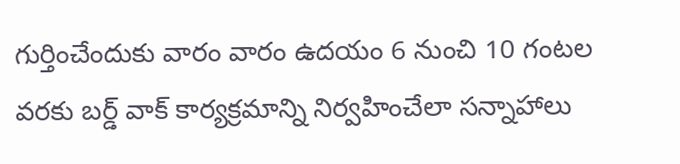గుర్తించేందుకు వారం వారం ఉదయం 6 నుంచి 10 గంటల వరకు బర్డ్ వాక్ కార్యక్రమాన్ని నిర్వహించేలా సన్నాహాలు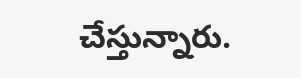చేస్తున్నారు.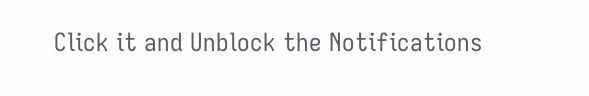Click it and Unblock the Notifications